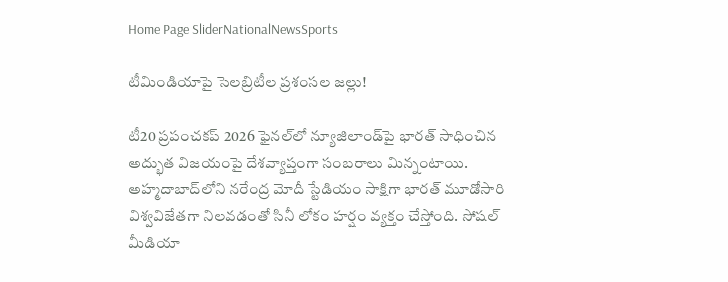Home Page SliderNationalNewsSports

టీమిండియాపై సెలబ్రిటీల ప్రశంసల జల్లు!

టీ20 ప్రపంచకప్ 2026 ఫైనల్‌లో న్యూజిలాండ్‌పై భారత్ సాధించిన అద్భుత విజయంపై దేశవ్యాప్తంగా సంబరాలు మిన్నంటాయి. అహ్మదాబాద్‌లోని నరేంద్ర మోదీ స్టేడియం సాక్షిగా భారత్ మూడోసారి విశ్వవిజేతగా నిలవడంతో సినీ లోకం హర్షం వ్యక్తం చేస్తోంది. సోషల్ మీడియా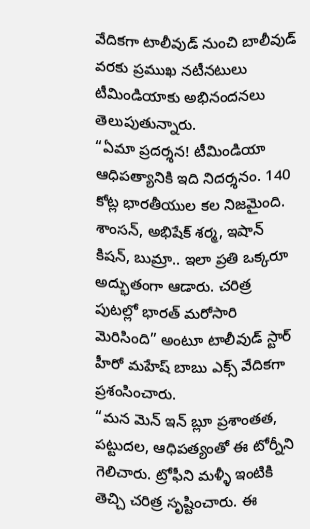వేదికగా టాలీవుడ్ నుంచి బాలీవుడ్ వరకు ప్రముఖ నటీనటులు టీమిండియాకు అభినందనలు తెలుపుతున్నారు.
“ఏమా ప్రదర్శన! టీమిండియా ఆధిపత్యానికి ఇది నిదర్శనం. 140 కోట్ల భారతీయుల కల నిజమైంది. శాంసన్, అభిషేక్ శర్మ, ఇషాన్ కిషన్, బుమ్రా.. ఇలా ప్రతి ఒక్కరూ అద్భుతంగా ఆడారు. చరిత్ర పుటల్లో భారత్ మరోసారి మెరిసింది” అంటూ టాలీవుడ్ స్టార్ హీరో మహేష్ బాబు ఎక్స్‌ వేదికగా ప్రశంసించారు.
“మన మెన్ ఇన్ బ్లూ ప్రశాంతత, పట్టుదల, ఆధిపత్యంతో ఈ టోర్నీని గెలిచారు. ట్రోఫీని మళ్ళీ ఇంటికి తెచ్చి చరిత్ర సృష్టించారు. ఈ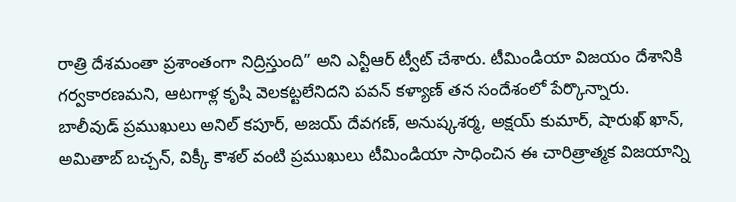రాత్రి దేశమంతా ప్రశాంతంగా నిద్రిస్తుంది” అని ఎన్టీఆర్ ట్వీట్ చేశారు. టీమిండియా విజయం దేశానికి గర్వకారణమని, ఆటగాళ్ల కృషి వెలకట్టలేనిదని పవన్ కళ్యాణ్ తన సందేశంలో పేర్కొన్నారు.
బాలీవుడ్ ప్రముఖులు అనిల్ కపూర్, అజయ్ దేవగణ్, అనుష్కశర్మ, అక్షయ్ కుమార్, షారుఖ్ ఖాన్, అమితాబ్ బచ్చన్, విక్కీ కౌశల్ వంటి ప్రముఖులు టీమిండియా సాధించిన ఈ చారిత్రాత్మక విజయాన్ని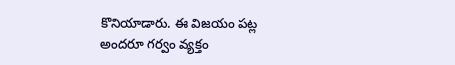కొనియాడారు. ఈ విజయం పట్ల అందరూ గర్వం వ్యక్తం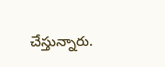చేస్తున్నారు.